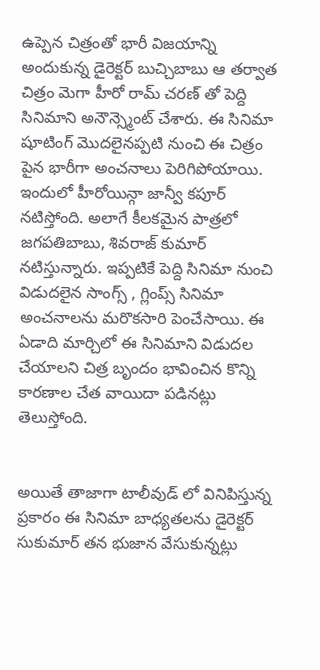ఉప్పెన చిత్రంతో భారీ విజయాన్ని అందుకున్న డైరెక్టర్ బుచ్చిబాబు ఆ తర్వాత చిత్రం మెగా హీరో రామ్ చరణ్ తో పెద్ది సినిమాని అనౌన్స్మెంట్ చేశారు. ఈ సినిమా షూటింగ్ మొదలైనప్పటి నుంచి ఈ చిత్రం పైన భారీగా అంచనాలు పెరిగిపోయాయి. ఇందులో హీరోయిన్గా జాన్వీ కపూర్ నటిస్తోంది. అలాగే కీలకమైన పాత్రలో జగపతిబాబు, శివరాజ్ కుమార్ నటిస్తున్నారు. ఇప్పటికే పెద్ది సినిమా నుంచి విడుదలైన సాంగ్స్ , గ్లింప్స్ సినిమా అంచనాలను మరొకసారి పెంచేసాయి. ఈ ఏడాది మార్చిలో ఈ సినిమాని విడుదల చేయాలని చిత్ర బృందం భావించిన కొన్ని కారణాల చేత వాయిదా పడినట్లు తెలుస్తోంది.


అయితే తాజాగా టాలీవుడ్ లో వినిపిస్తున్న ప్రకారం ఈ సినిమా బాధ్యతలను డైరెక్టర్ సుకుమార్ తన భుజాన వేసుకున్నట్లు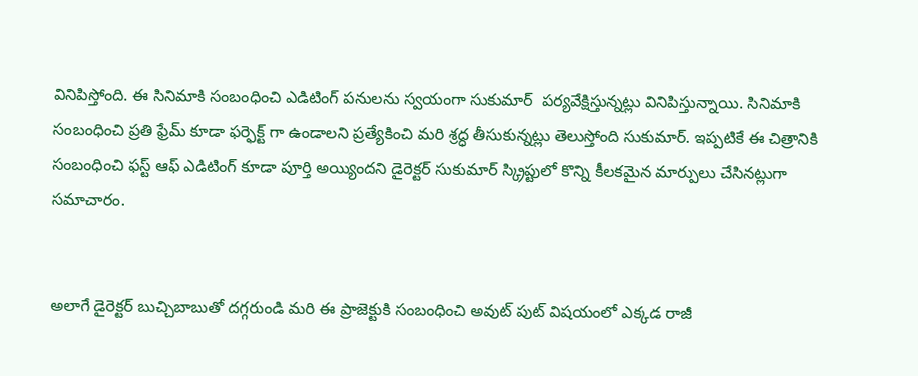వినిపిస్తోంది. ఈ సినిమాకి సంబంధించి ఎడిటింగ్ పనులను స్వయంగా సుకుమార్  పర్యవేక్షిస్తున్నట్లు వినిపిస్తున్నాయి. సినిమాకి సంబంధించి ప్రతి ఫ్రేమ్ కూడా ఫర్ఫెక్ట్ గా ఉండాలని ప్రత్యేకించి మరి శ్రద్ధ తీసుకున్నట్లు తెలుస్తోంది సుకుమార్. ఇప్పటికే ఈ చిత్రానికి సంబంధించి ఫస్ట్ ఆఫ్ ఎడిటింగ్ కూడా పూర్తి అయ్యిందని డైరెక్టర్ సుకుమార్ స్క్రిప్టులో కొన్ని కీలకమైన మార్పులు చేసినట్లుగా సమాచారం.


అలాగే డైరెక్టర్ బుచ్చిబాబుతో దగ్గరుండి మరి ఈ ప్రాజెక్టుకి సంబంధించి అవుట్ పుట్ విషయంలో ఎక్కడ రాజీ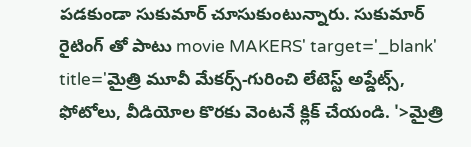పడకుండా సుకుమార్ చూసుకుంటున్నారు. సుకుమార్ రైటింగ్ తో పాటు movie MAKERS' target='_blank' title='మైత్రి మూవీ మేకర్స్-గురించి లేటెస్ట్ అప్డేట్స్, ఫోటోలు, వీడియోల కొరకు వెంటనే క్లిక్ చేయండి. '>మైత్రి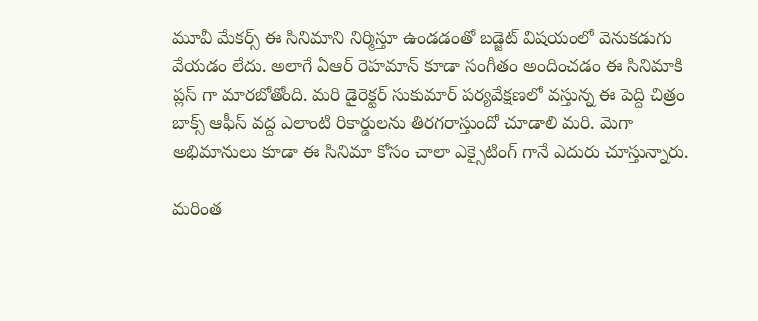మూవీ మేకర్స్ ఈ సినిమాని నిర్మిస్తూ ఉండడంతో బడ్జెట్ విషయంలో వెనుకడుగు వేయడం లేదు. అలాగే ఏఆర్ రెహమాన్ కూడా సంగీతం అందించడం ఈ సినిమాకి ప్లస్ గా మారబోతోంది. మరి డైరెక్టర్ సుకుమార్ పర్యవేక్షణలో వస్తున్న ఈ పెద్ది చిత్రం బాక్స్ ఆఫీస్ వద్ద ఎలాంటి రికార్డులను తిరగరాస్తుందో చూడాలి మరి. మెగా అభిమానులు కూడా ఈ సినిమా కోసం చాలా ఎక్సైటింగ్ గానే ఎదురు చూస్తున్నారు.

మరింత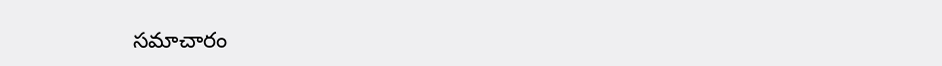సమాచారం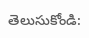తెలుసుకోండి: